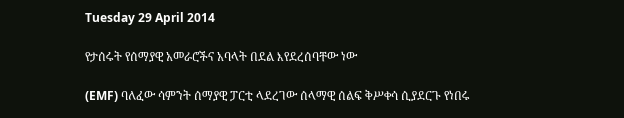Tuesday 29 April 2014

የታሰሩት የሰማያዊ አመራሮችና አባላት በደል እየደረሰባቸው ነው

(EMF) ባለፈው ሳምንት ሰማያዊ ፓርቲ ላደረገው ሰላማዊ ሰልፍ ቅሥቀሳ ሲያደርጉ የነበሩ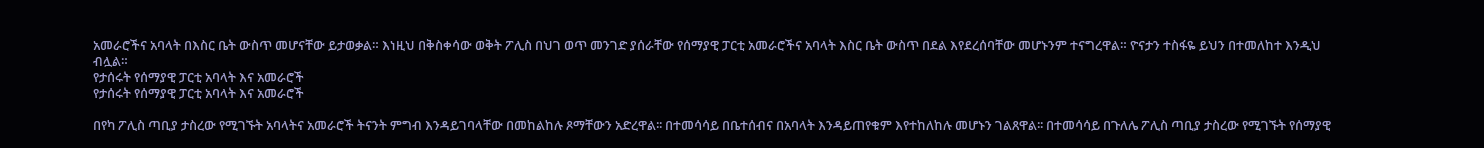አመራሮችና አባላት በእስር ቤት ውስጥ መሆናቸው ይታወቃል። እነዚህ በቅስቀሳው ወቅት ፖሊስ በህገ ወጥ መንገድ ያሰራቸው የሰማያዊ ፓርቲ አመራሮችና አባላት እስር ቤት ውስጥ በደል እየደረሰባቸው መሆኑንም ተናግረዋል። ዮናታን ተስፋዬ ይህን በተመለከተ እንዲህ ብሏል።
የታሰሩት የሰማያዊ ፓርቲ አባላት እና አመራሮች
የታሰሩት የሰማያዊ ፓርቲ አባላት እና አመራሮች

በየካ ፖሊስ ጣቢያ ታስረው የሚገኙት አባላትና አመራሮች ትናንት ምግብ እንዳይገባላቸው በመከልከሉ ጾማቸውን አድረዋል፡፡ በተመሳሳይ በቤተሰብና በአባላት እንዳይጠየቁም እየተከለከሉ መሆኑን ገልጸዋል፡፡ በተመሳሳይ በጉለሌ ፖሊስ ጣቢያ ታስረው የሚገኙት የሰማያዊ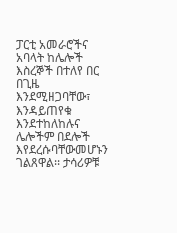ፓርቲ አመራሮችና አባላት ከሌሎች እስረኞች በተለየ በር በጊዜ እንደሚዘጋባቸው፣ እንዳይጠየቁ እንደተከለከሉና ሌሎችም በደሎች እየደረሱባቸውመሆኑን ገልጸዋል፡፡ ታሳሪዎቹ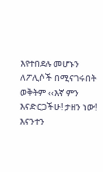እየተበደሉ መሆኑን ለፖሊሶች በሚናገሩበት ወቅትም ‹‹እኛ ምን እናድርጋችሁ! ታዘን ነው! እናንተን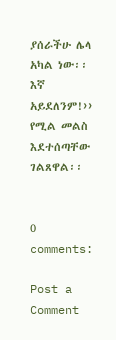ያሰራችሁ ሌላ አካል ነው፡፡ እኛ አይደለንም!›› የሚል መልስ እደተሰጣቸው ገልጸዋል፡፡


0 comments:

Post a Comment